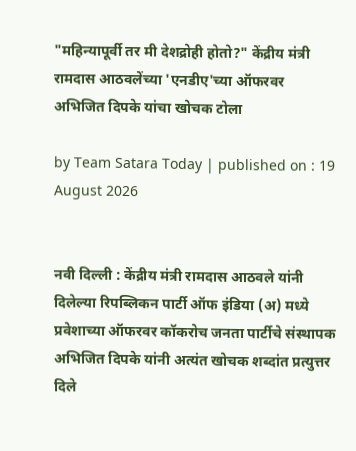"महिन्यापूर्वी तर मी देशद्रोही होतो?" केंद्रीय मंत्री रामदास आठवलेंच्या 'एनडीए'च्या ऑफरवर अभिजित दिपके यांचा खोचक टोला

by Team Satara Today | published on : 19 August 2026


नवी दिल्ली : केंद्रीय मंत्री रामदास आठवले यांनी दिलेल्या रिपब्लिकन पार्टी ऑफ इंडिया (अ) मध्ये प्रवेशाच्या ऑफरवर कॉकरोच जनता पार्टीचे संस्थापक अभिजित दिपके यांनी अत्यंत खोचक शब्दांत प्रत्युत्तर दिले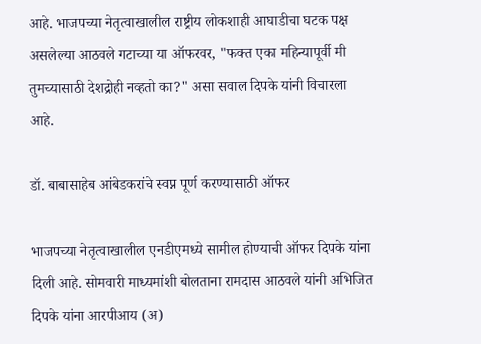आहे. भाजपच्या नेतृत्वाखालील राष्ट्रीय लोकशाही आघाडीचा घटक पक्ष असलेल्या आठवले गटाच्या या ऑफरवर, "फक्त एका महिन्यापूर्वी मी तुमच्यासाठी देशद्रोही नव्हतो का?" असा सवाल दिपके यांनी विचारला आहे.

डॉ. बाबासाहेब आंबेडकरांचे स्वप्न पूर्ण करण्यासाठी ऑफर

भाजपच्या नेतृत्वाखालील एनडीएमध्ये सामील होण्याची ऑफर दिपके यांना दिली आहे. सोमवारी माध्यमांशी बोलताना रामदास आठवले यांनी अभिजित दिपके यांना आरपीआय (अ)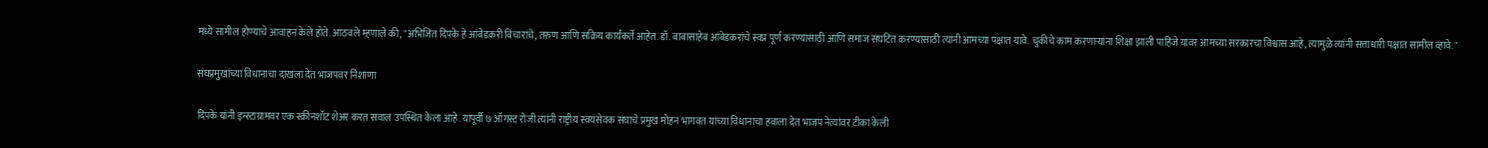मध्ये सामील होण्याचे आवाहन केले होते. आठवले म्हणाले की, "अभिजित दिपके हे आंबेडकरी विचारांचे, तरुण आणि सक्रिय कार्यकर्ते आहेत. डॉ. बाबासाहेब आंबेडकरांचे स्वप्न पूर्ण करण्यासाठी आणि समाज संघटित करण्यासाठी त्यांनी आमच्या पक्षात यावे. चुकीचे काम करणाऱ्यांना शिक्षा झाली पाहिजे यावर आमच्या सरकारचा विश्वास आहे, त्यामुळे त्यांनी सत्ताधारी पक्षात सामील व्हावे."

संघप्रमुखांच्या विधानाचा दाखला देत भाजपवर निशाणा

दिपके यांनी इन्स्टाग्रामवर एक स्क्रीनशॉट शेअर करत सवाल उपस्थित केला आहे. यापूर्वी ७ ऑगस्ट रोजी त्यांनी राष्ट्रीय स्वयंसेवक संघाचे प्रमुख मोहन भागवत यांच्या विधानाचा हवाला देत भाजप नेत्यांवर टीका केली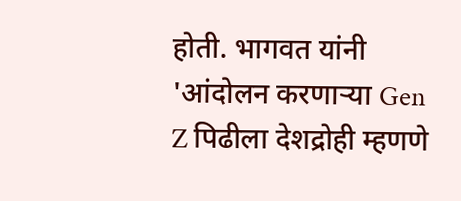होती. भागवत यांनी 'आंदोलन करणाऱ्या Gen Z पिढीला देशद्रोही म्हणणे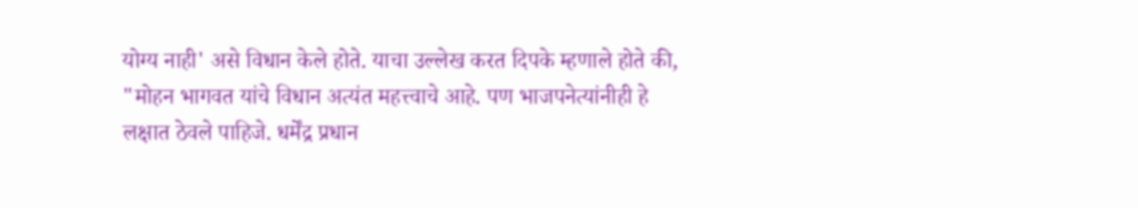योग्य नाही' असे विधान केले होते. याचा उल्लेख करत दिपके म्हणाले होते की, "मोहन भागवत यांचे विधान अत्यंत महत्त्वाचे आहे. पण भाजपनेत्यांनीही हे लक्षात ठेवले पाहिजे. धर्मेंद्र प्रधान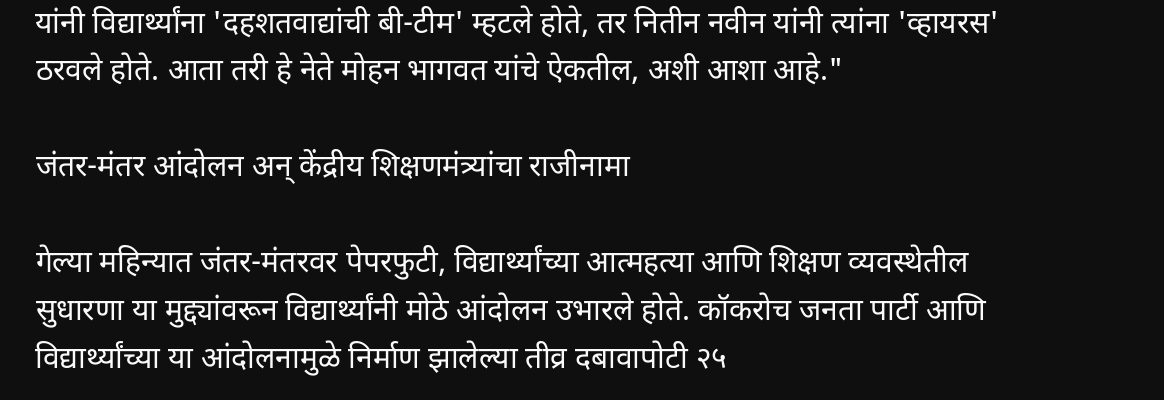यांनी विद्यार्थ्यांना 'दहशतवाद्यांची बी-टीम' म्हटले होते, तर नितीन नवीन यांनी त्यांना 'व्हायरस' ठरवले होते. आता तरी हे नेते मोहन भागवत यांचे ऐकतील, अशी आशा आहे."

जंतर-मंतर आंदोलन अन् केंद्रीय शिक्षणमंत्र्यांचा राजीनामा

गेल्या महिन्यात जंतर-मंतरवर पेपरफुटी, विद्यार्थ्यांच्या आत्महत्या आणि शिक्षण व्यवस्थेतील सुधारणा या मुद्द्यांवरून विद्यार्थ्यांनी मोठे आंदोलन उभारले होते. कॉकरोच जनता पार्टी आणि विद्यार्थ्यांच्या या आंदोलनामुळे निर्माण झालेल्या तीव्र दबावापोटी २५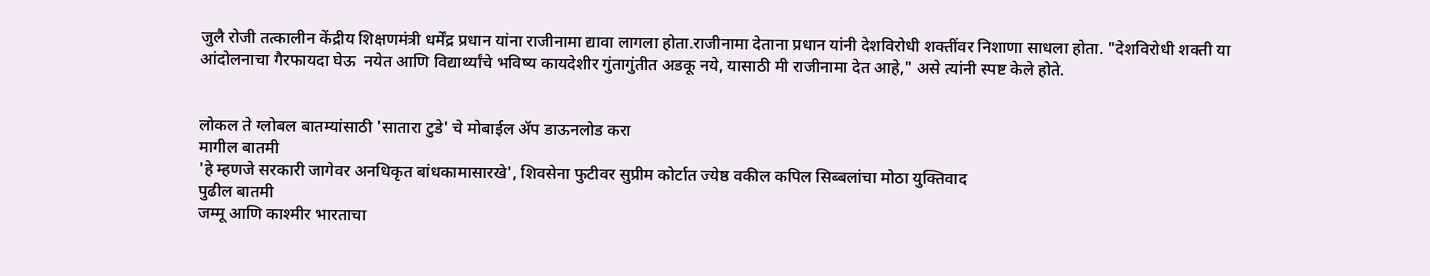जुलै रोजी तत्कालीन केंद्रीय शिक्षणमंत्री धर्मेंद्र प्रधान यांना राजीनामा द्यावा लागला होता.राजीनामा देताना प्रधान यांनी देशविरोधी शक्तींवर निशाणा साधला होता. "देशविरोधी शक्ती या आंदोलनाचा गैरफायदा घेऊ  नयेत आणि विद्यार्थ्यांचे भविष्य कायदेशीर गुंतागुंतीत अडकू नये, यासाठी मी राजीनामा देत आहे," असे त्यांनी स्पष्ट केले होते.


लोकल ते ग्लोबल बातम्यांसाठी 'सातारा टुडे' चे मोबाईल ॲप डाऊनलोड करा
मागील बातमी
'हे म्हणजे सरकारी जागेवर अनधिकृत बांधकामासारखे', शिवसेना फुटीवर सुप्रीम कोर्टात ज्येष्ठ वकील कपिल सिब्बलांचा मोठा युक्तिवाद
पुढील बातमी
जम्मू आणि काश्मीर भारताचा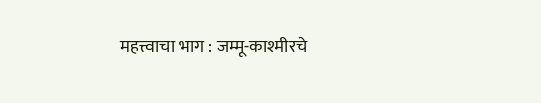महत्त्वाचा भाग : जम्मू-काश्मीरचे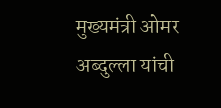मुख्यमंत्री ओमर अब्दुल्ला यांची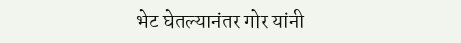भेट घेतल्यानंतर गोर यांनी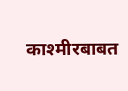काश्‍मीरबाबत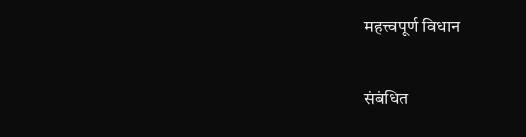महत्त्वपूर्ण विधान

संबंधित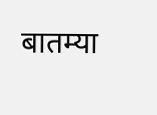बातम्या